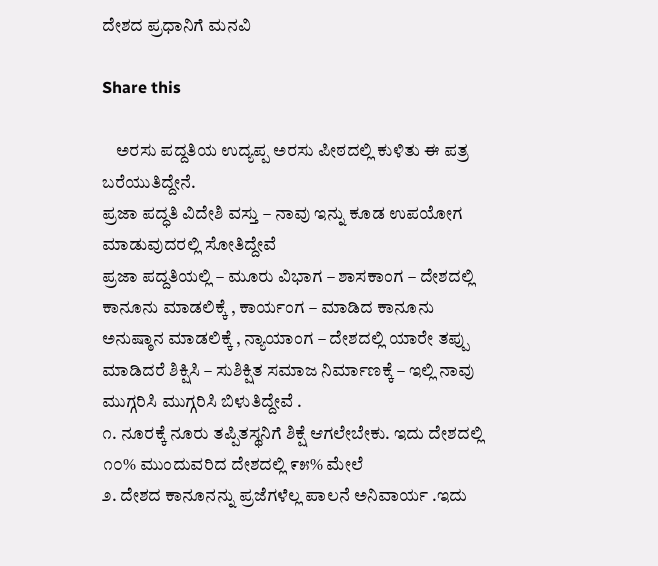ದೇಶದ ಪ್ರಧಾನಿಗೆ ಮನವಿ

Share this

    ಅರಸು ಪದ್ದತಿಯ ಉದ್ಯಪ್ಪ ಅರಸು ಪೀಠದಲ್ಲಿ ಕುಳಿತು ಈ ಪತ್ರ ಬರೆಯುತಿದ್ದೇನೆ.
ಪ್ರಜಾ ಪದ್ಧತಿ ವಿದೇಶಿ ವಸ್ತು – ನಾವು ಇನ್ನು ಕೂಡ ಉಪಯೋಗ ಮಾಡುವುದರಲ್ಲಿ ಸೋತಿದ್ದೇವೆ
ಪ್ರಜಾ ಪದ್ದತಿಯಲ್ಲಿ – ಮೂರು ವಿಭಾಗ – ಶಾಸಕಾಂಗ – ದೇಶದಲ್ಲಿ ಕಾನೂನು ಮಾಡಲಿಕ್ಕೆ , ಕಾರ್ಯಂಗ – ಮಾಡಿದ ಕಾನೂನು ಅನುಷ್ಠಾನ ಮಾಡಲಿಕ್ಕೆ , ನ್ಯಾಯಾಂಗ – ದೇಶದಲ್ಲಿ ಯಾರೇ ತಪ್ಪು ಮಾಡಿದರೆ ಶಿಕ್ಷಿಸಿ – ಸುಶಿಕ್ಷಿತ ಸಮಾಜ ನಿರ್ಮಾಣಕ್ಕೆ – ಇಲ್ಲಿ ನಾವು ಮುಗ್ಗರಿಸಿ ಮುಗ್ಗರಿಸಿ ಬಿಳುತಿದ್ದೇವೆ .
೧. ನೂರಕ್ಕೆ ನೂರು ತಪ್ಪಿತಸ್ಥನಿಗೆ ಶಿಕ್ಷೆ ಆಗಲೇಬೇಕು. ಇದು ದೇಶದಲ್ಲಿ ೧೦% ಮುಂದುವರಿದ ದೇಶದಲ್ಲಿ ೯೫% ಮೇಲೆ
೨. ದೇಶದ ಕಾನೂನನ್ನು ಪ್ರಜೆಗಳೆಲ್ಲ ಪಾಲನೆ ಅನಿವಾರ್ಯ .ಇದು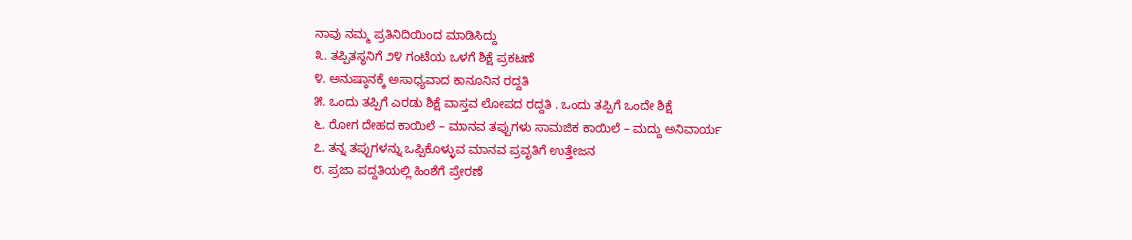ನಾವು ನಮ್ಮ ಪ್ರತಿನಿದಿಯಿಂದ ಮಾಡಿಸಿದ್ದು
೩. ತಪ್ಪಿತಸ್ಥನಿಗೆ ೨೪ ಗಂಟೆಯ ಒಳಗೆ ಶಿಕ್ಷೆ ಪ್ರಕಟಣೆ
೪. ಅನುಷ್ಠಾನಕ್ಕೆ ಅಸಾಧ್ಯವಾದ ಕಾನೂನಿನ ರದ್ದತಿ
೫. ಒಂದು ತಪ್ಪಿಗೆ ಎರಡು ಶಿಕ್ಷೆ ವಾಸ್ತವ ಲೋಪದ ರದ್ದತಿ . ಒಂದು ತಪ್ಪಿಗೆ ಒಂದೇ ಶಿಕ್ಷೆ
೬. ರೋಗ ದೇಹದ ಕಾಯಿಲೆ – ಮಾನವ ತಪ್ಪುಗಳು ಸಾಮಜಿಕ ಕಾಯಿಲೆ – ಮದ್ದು ಅನಿವಾರ್ಯ
೭. ತನ್ನ ತಪ್ಪುಗಳನ್ನು ಒಪ್ಪಿಕೊಳ್ಳುವ ಮಾನವ ಪ್ರವೃತಿಗೆ ಉತ್ತೇಜನ
೮. ಪ್ರಜಾ ಪದ್ದತಿಯಲ್ಲಿ ಹಿಂಶೆಗೆ ಪ್ರೇರಣೆ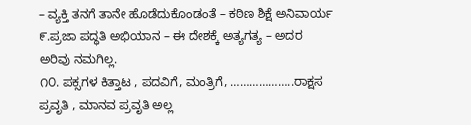– ವ್ಯಕ್ತಿ ತನಗೆ ತಾನೇ ಹೊಡೆದುಕೊಂಡಂತೆ – ಕಠಿಣ ಶಿಕ್ಷೆ ಅನಿವಾರ್ಯ
೯.ಪ್ರಜಾ ಪದ್ಧತಿ ಅಭಿಯಾನ – ಈ ದೇಶಕ್ಕೆ ಅತ್ಯಗತ್ಯ – ಅದರ ಅರಿವು ನಮಗಿಲ್ಲ.
೧೦. ಪಕ್ಸಗಳ ಕಿತ್ತಾಟ , ಪದವಿಗೆ, ಮಂತ್ರಿಗೆ, ………………..ರಾಕ್ಷಸ ಪ್ರವೃತಿ , ಮಾನವ ಪ್ರವೃತಿ ಅಲ್ಲ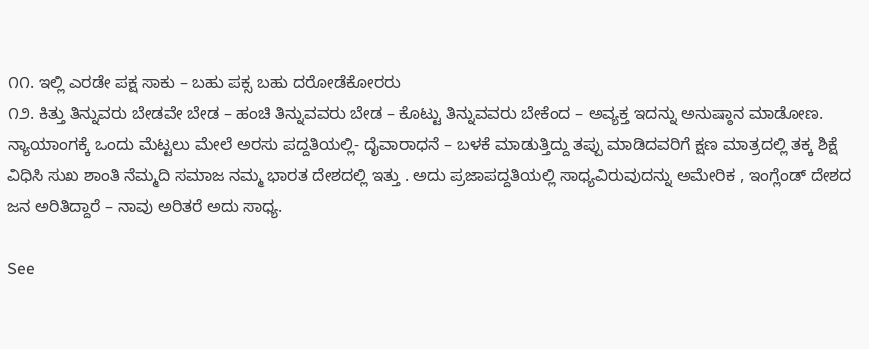೧೧. ಇಲ್ಲಿ ಎರಡೇ ಪಕ್ಷ ಸಾಕು – ಬಹು ಪಕ್ಸ ಬಹು ದರೋಡೆಕೋರರು
೧೨. ಕಿತ್ತು ತಿನ್ನುವರು ಬೇಡವೇ ಬೇಡ – ಹಂಚಿ ತಿನ್ನುವವರು ಬೇಡ – ಕೊಟ್ಟು ತಿನ್ನುವವರು ಬೇಕೆಂದ – ಅವ್ಯಕ್ತ ಇದನ್ನು ಅನುಷ್ಠಾನ ಮಾಡೋಣ.
ನ್ಯಾಯಾಂಗಕ್ಕೆ ಒಂದು ಮೆಟ್ಟಲು ಮೇಲೆ ಅರಸು ಪದ್ದತಿಯಲ್ಲಿ- ದೈವಾರಾಧನೆ – ಬಳಕೆ ಮಾಡುತ್ತಿದ್ದು ತಪ್ಪು ಮಾಡಿದವರಿಗೆ ಕ್ಷಣ ಮಾತ್ರದಲ್ಲಿ ತಕ್ಕ ಶಿಕ್ಷೆ ವಿಧಿಸಿ ಸುಖ ಶಾಂತಿ ನೆಮ್ಮದಿ ಸಮಾಜ ನಮ್ಮ ಭಾರತ ದೇಶದಲ್ಲಿ ಇತ್ತು . ಅದು ಪ್ರಜಾಪದ್ದತಿಯಲ್ಲಿ ಸಾಧ್ಯವಿರುವುದನ್ನು ಅಮೇರಿಕ , ಇಂಗ್ಲೆಂಡ್ ದೇಶದ ಜನ ಅರಿತಿದ್ದಾರೆ – ನಾವು ಅರಿತರೆ ಅದು ಸಾಧ್ಯ.

See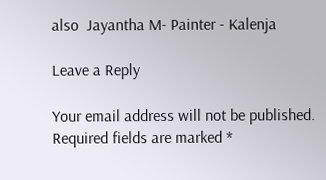also  Jayantha M- Painter - Kalenja

Leave a Reply

Your email address will not be published. Required fields are marked *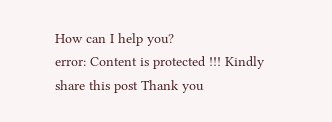How can I help you?
error: Content is protected !!! Kindly share this post Thank you